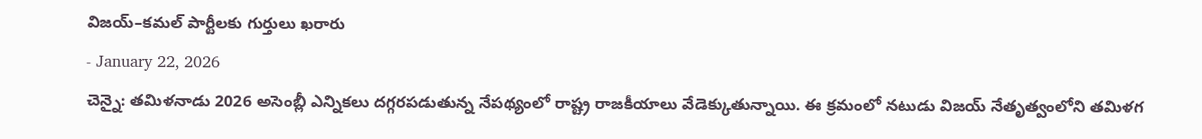విజయ్–కమల్ పార్టీలకు గుర్తులు ఖరారు
- January 22, 2026
చెన్నై: తమిళనాడు 2026 అసెంబ్లీ ఎన్నికలు దగ్గరపడుతున్న నేపథ్యంలో రాష్ట్ర రాజకీయాలు వేడెక్కుతున్నాయి. ఈ క్రమంలో నటుడు విజయ్ నేతృత్వంలోని తమిళగ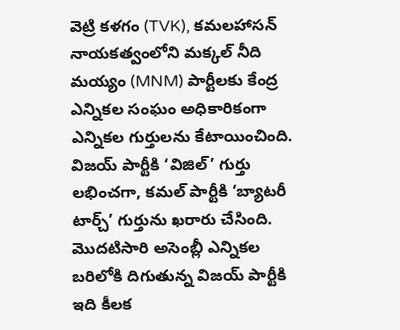వెట్రి కళగం (TVK), కమలహాసన్ నాయకత్వంలోని మక్కల్ నీది మయ్యం (MNM) పార్టీలకు కేంద్ర ఎన్నికల సంఘం అధికారికంగా ఎన్నికల గుర్తులను కేటాయించింది. విజయ్ పార్టీకి ‘విజిల్’ గుర్తు లభించగా, కమల్ పార్టీకి ‘బ్యాటరీ టార్చ్’ గుర్తును ఖరారు చేసింది.
మొదటిసారి అసెంబ్లీ ఎన్నికల బరిలోకి దిగుతున్న విజయ్ పార్టీకి ఇది కీలక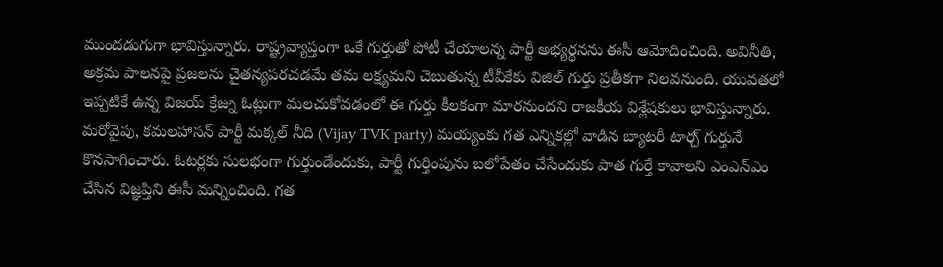ముందడుగుగా భావిస్తున్నారు. రాష్ట్రవ్యాప్తంగా ఒకే గుర్తుతో పోటీ చేయాలన్న పార్టీ అభ్యర్థనను ఈసీ ఆమోదించింది. అవినీతి, అక్రమ పాలనపై ప్రజలను చైతన్యపరచడమే తమ లక్ష్యమని చెబుతున్న టీవీకేకు విజిల్ గుర్తు ప్రతీకగా నిలవనుంది. యువతలో ఇప్పటికే ఉన్న విజయ్ క్రేజ్ను ఓట్లుగా మలచుకోవడంలో ఈ గుర్తు కీలకంగా మారనుందని రాజకీయ విశ్లేషకులు భావిస్తున్నారు.
మరోవైపు, కమలహాసన్ పార్టీ మక్కల్ నీది (Vijay TVK party) మయ్యంకు గత ఎన్నికల్లో వాడిన బ్యాటరీ టార్చ్ గుర్తునే కొనసాగించారు. ఓటర్లకు సులభంగా గుర్తుండేందుకు, పార్టీ గుర్తింపును బలోపేతం చేసేందుకు పాత గుర్తే కావాలని ఎంఎన్ఎం చేసిన విజ్ఞప్తిని ఈసీ మన్నించింది. గత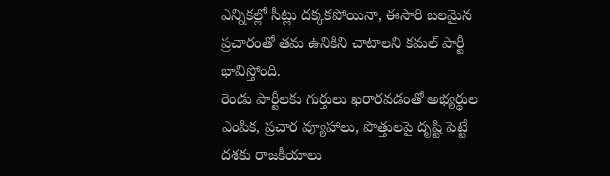ఎన్నికల్లో సీట్లు దక్కకపోయినా, ఈసారి బలమైన ప్రచారంతో తమ ఉనికిని చాటాలని కమల్ పార్టీ భావిస్తోంది.
రెండు పార్టీలకు గుర్తులు ఖరారవడంతో అభ్యర్థుల ఎంపిక, ప్రచార వ్యూహాలు, పొత్తులపై దృష్టి పెట్టే దశకు రాజకీయాలు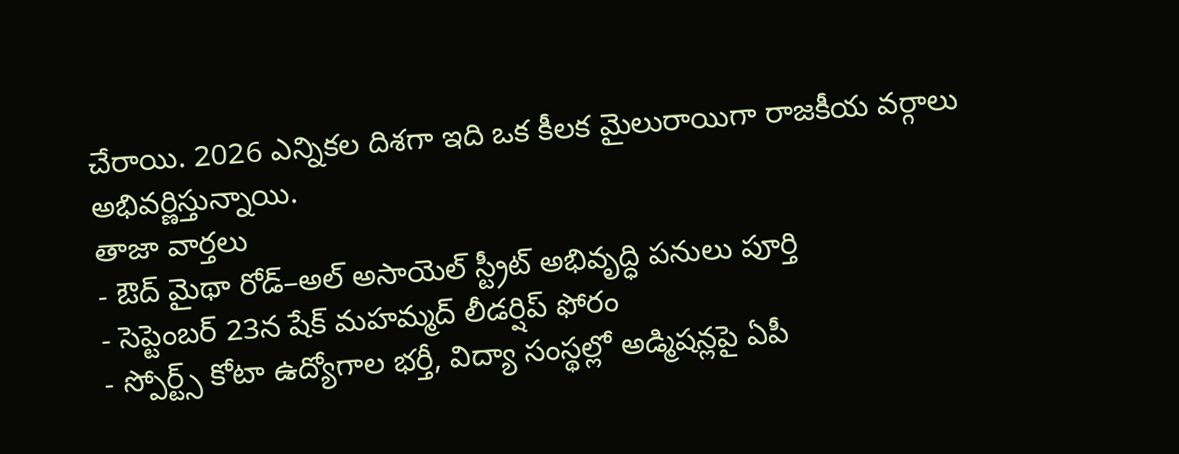చేరాయి. 2026 ఎన్నికల దిశగా ఇది ఒక కీలక మైలురాయిగా రాజకీయ వర్గాలు అభివర్ణిస్తున్నాయి.
తాజా వార్తలు
- ఔద్ మైథా రోడ్–అల్ అసాయెల్ స్ట్రీట్ అభివృద్ధి పనులు పూర్తి
- సెప్టెంబర్ 23న షేక్ మహమ్మద్ లీడర్షిప్ ఫోరం
- స్పోర్ట్స్ కోటా ఉద్యోగాల భర్తీ, విద్యా సంస్థల్లో అడ్మిషన్లపై ఏపీ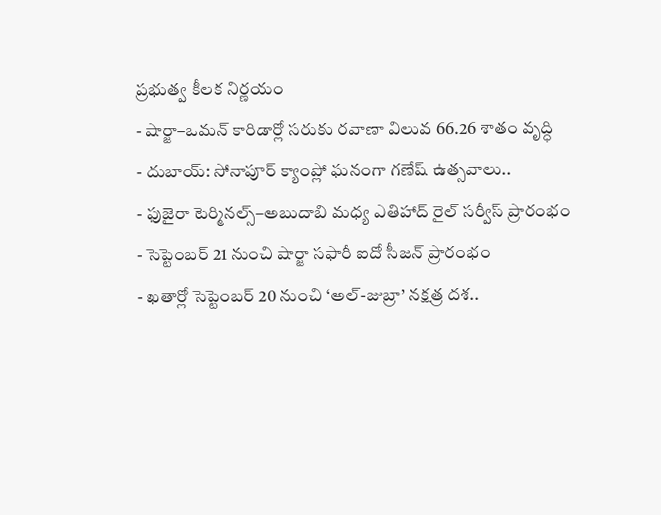ప్రభుత్వ కీలక నిర్ణయం
- షార్జా–ఒమన్ కారిడార్లో సరుకు రవాణా విలువ 66.26 శాతం వృద్ధి
- దుబాయ్: సోనాపూర్ క్యాంప్లో ఘనంగా గణేష్ ఉత్సవాలు..
- ఫుజైరా టెర్మినల్స్–అబుదాబి మధ్య ఎతిహాద్ రైల్ సర్వీస్ ప్రారంభం
- సెప్టెంబర్ 21 నుంచి షార్జా సఫారీ ఐదో సీజన్ ప్రారంభం
- ఖతార్లో సెప్టెంబర్ 20 నుంచి ‘అల్-జుబ్రా’ నక్షత్ర దశ..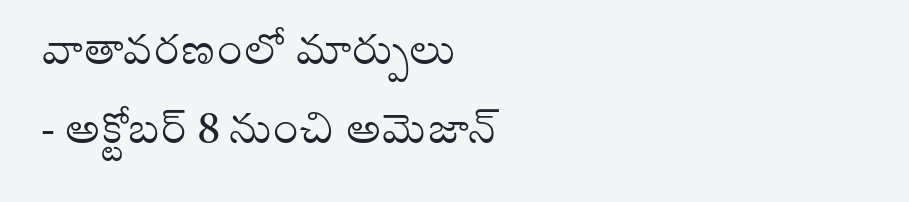వాతావరణంలో మార్పులు
- అక్టోబర్ 8 నుంచి అమెజాన్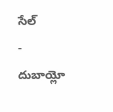సేల్
- దుబాయ్లో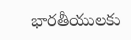భారతీయులకు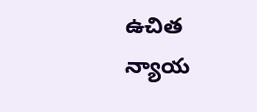ఉచిత న్యాయ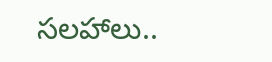సలహాలు..